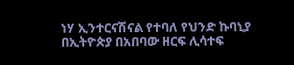ነሃ ኢንተርናሽናል የተባለ የህንድ ኩባኒያ በኢትዮጵያ በአበባው ዘርፍ ሊሳተፍ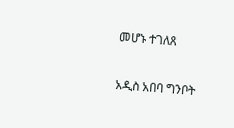መሆኑ ተገለጸ

አዲስ አበባ ግንቦት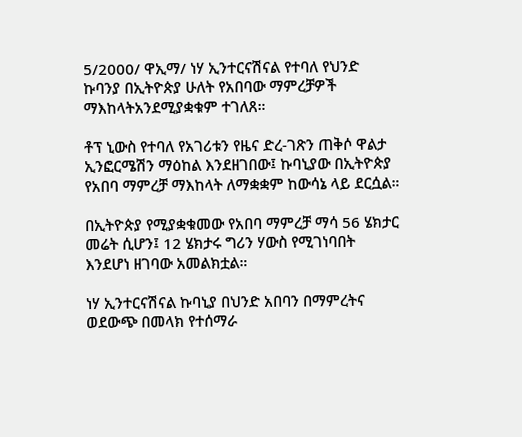5/2000/ ዋኢማ/ ነሃ ኢንተርናሽናል የተባለ የህንድ ኩባንያ በኢትዮጵያ ሁለት የአበባው ማምረቻዎች ማእከላትአንደሚያቋቁም ተገለጸ።

ቶፕ ኒውስ የተባለ የአገሪቱን የዜና ድረ-ገጽን ጠቅሶ ዋልታ ኢንፎርሜሽን ማዕከል እንደዘገበው፤ ኩባኒያው በኢትዮጵያ የአበባ ማምረቻ ማእከላት ለማቋቋም ከውሳኔ ላይ ደርሷል።

በኢትዮጵያ የሚያቋቁመው የአበባ ማምረቻ ማሳ 56 ሄክታር መሬት ሲሆን፤ 12 ሄክታሩ ግሪን ሃውስ የሚገነባበት እንደሆነ ዘገባው አመልክቷል።

ነሃ ኢንተርናሽናል ኩባኒያ በህንድ አበባን በማምረትና ወደውጭ በመላክ የተሰማራ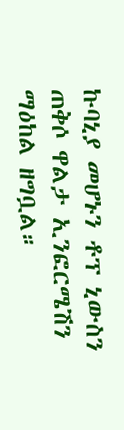ኩባኒያ መሆኑን ቶፕ ኒውስን ጠቅሶ ዋልታ ኢንፎርሜሽን ማዕከል ዘግቧል።